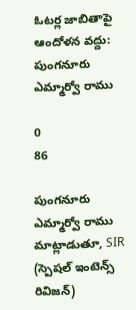ఓటర్ల జాబితాపై ఆందోళన వద్దు: పుంగనూరు ఎమ్మార్వో రాము

0
86

పుంగనూరు ఎమ్మార్వో రాము మాట్లాడుతూ, SIR (స్పెషల్ ఇంటెన్స్ రివిజన్)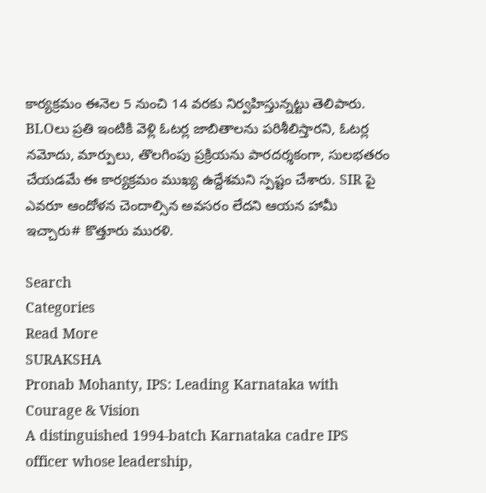కార్యక్రమం ఈనెల 5 నుంచి 14 వరకు నిర్వహిస్తున్నట్టు తెలిపారు. BLOలు ప్రతి ఇంటికి వెళ్లి ఓటర్ల జాబితాలను పరిశీలిస్తారని, ఓటర్ల నమోదు, మార్పులు, తొలగింపు ప్రక్రియను పారదర్శకంగా, సులభతరం చేయడమే ఈ కార్యక్రమం ముఖ్య ఉద్దేశమని స్పష్టం చేశారు. SIR పై ఎవరూ ఆందోళన చెందాల్సిన అవసరం లేదని ఆయన హామీ ఇచ్చారు# కొత్తూరు మురళి.

Search
Categories
Read More
SURAKSHA
Pronab Mohanty, IPS: Leading Karnataka with Courage & Vision
A distinguished 1994-batch Karnataka cadre IPS officer whose leadership,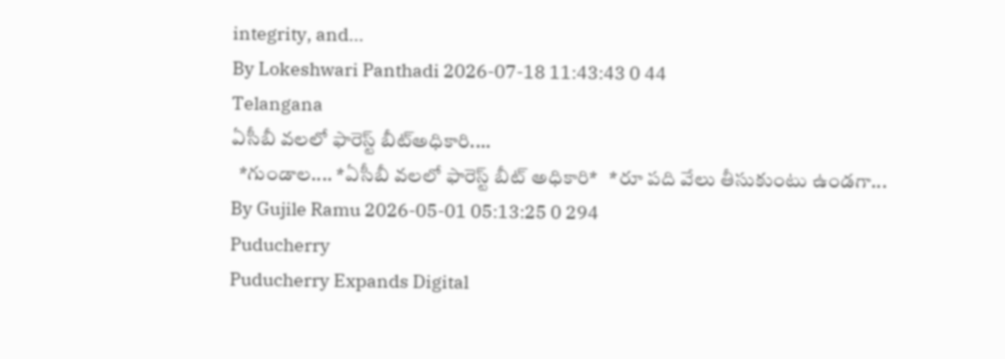integrity, and...
By Lokeshwari Panthadi 2026-07-18 11:43:43 0 44
Telangana
ఏసీబీ వలలో ఫారెస్ట్ బీట్అధికారి....
  *గుండాల.... *ఏసీబీ వలలో ఫారెస్ట్ బీట్ అధికారి*   *రూ పది వేలు తీసుకుంటు ఉండగా...
By Gujile Ramu 2026-05-01 05:13:25 0 294
Puducherry
Puducherry Expands Digital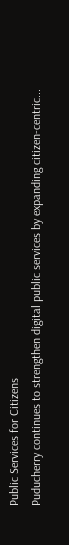Public Services for Citizens
Puducherry continues to strengthen digital public services by expanding citizen-centric...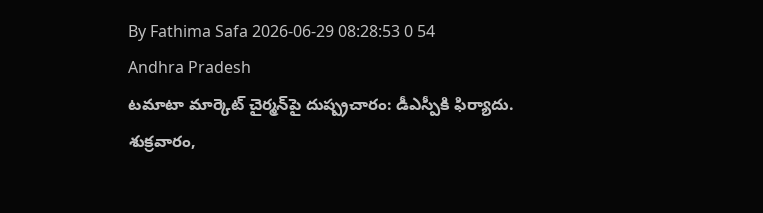By Fathima Safa 2026-06-29 08:28:53 0 54
Andhra Pradesh
టమాటా మార్కెట్ చైర్మన్‌పై దుష్ప్రచారం: డీఎస్పీకి ఫిర్యాదు.
శుక్రవారం,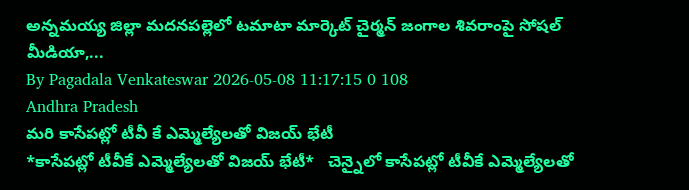అన్నమయ్య జిల్లా మదనపల్లెలో టమాటా మార్కెట్ చైర్మన్ జంగాల శివరాంపై సోషల్ మీడియా,...
By Pagadala Venkateswar 2026-05-08 11:17:15 0 108
Andhra Pradesh
మరి కాసేపట్లో టీవీ కే ఎమ్మెల్యేలతో విజయ్ భేటీ
*కాసేపట్లో టీవీకే ఎమ్మెల్యేలతో విజయ్ భేటీ*   చెన్నైలో కాసేపట్లో టీవీకే ఎమ్మెల్యేలతో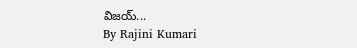విజయ్...
By Rajini Kumari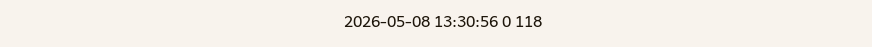2026-05-08 13:30:56 0 118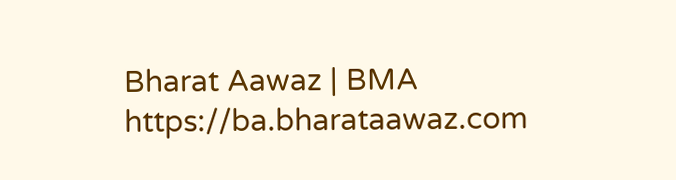Bharat Aawaz | BMA https://ba.bharataawaz.com